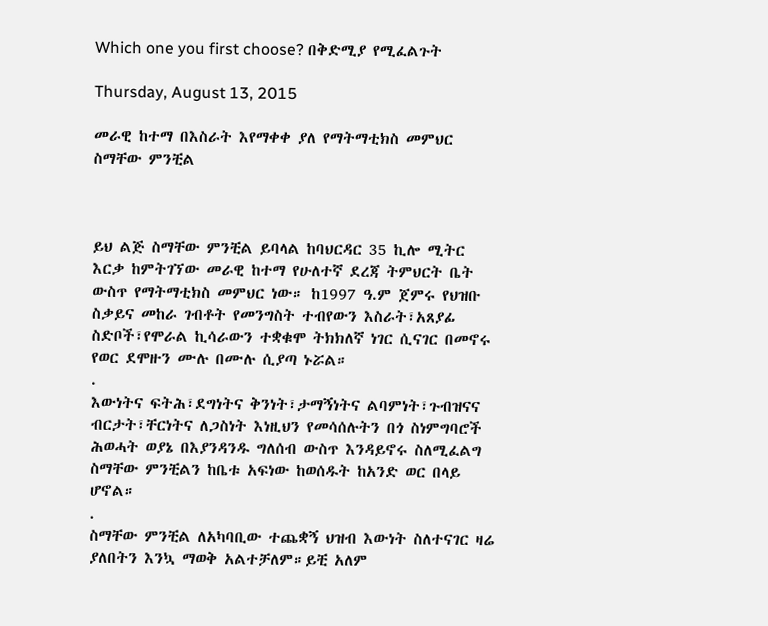Which one you first choose? በቅድሚያ የሚፈልጉት

Thursday, August 13, 2015

መራዊ ከተማ በእስራት እየማቀቀ ያለ የማትማቲክስ መምህር ስማቸው ምንቺል



ይህ ልጅ ስማቸው ምንቺል ይባላል ከባህርዳር 35 ኪሎ ሚትር እርቃ ከምትገኘው መራዊ ከተማ የሁለተኛ ደረጃ ትምህርት ቤት ውስጥ የማትማቲክስ መምህር ነው። ከ1997 ዓ.ም ጀምሩ የህዝቡ ስቃይና መከራ ገብቶት የመንግስት ተብየውን እስራት፣አጸያፊ ስድቦች፣የሞራል ኪሳራውን ተቋቁሞ ትክክለኛ ነገር ሲናገር በመኖሩ የወር ደሞዙን ሙሉ በሙሉ ሲያጣ ኑሯል።
.
እውነትና ፍትሕ፣ደግነትና ቅንነት፣ታማኝነትና ልባምነት፣ጉብዝናና ብርታት፣ቸርነትና ለጋስነት እነዚህን የመሳሰሉትን በጎ ስነምግባሮች ሕወሓት ወያኔ በእያንዳንዱ ግለሰብ ውስጥ እንዳይኖሩ ስለሚፈልግ ስማቸው ምንቺልን ከቤቱ አፍነው ከወሰዱት ከአንድ ወር በላይ ሆኖል።
.
ስማቸው ምንቺል ለአካባቢው ተጨቋኝ ህዝብ እውነት ስለተናገር ዛሬ ያለበትን እንኳ ማወቅ አልተቻለም።ይቺ አለም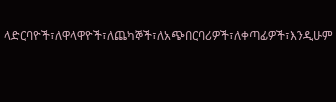ላድርባዮች፣ለዋላዋዮች፣ለጨካኞች፣ለአጭበርባሪዎች፣ለቀጣፊዎች፣እንዲሁም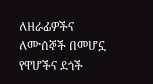ለዘራፊዎችና ለሙሰኞች በመሆኗ የዋሆችና ደጎች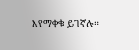እየማቀቁ ይገኛሉ።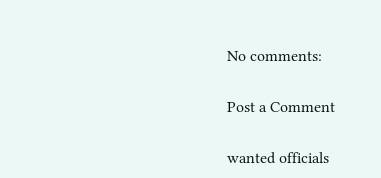No comments:

Post a Comment

wanted officials